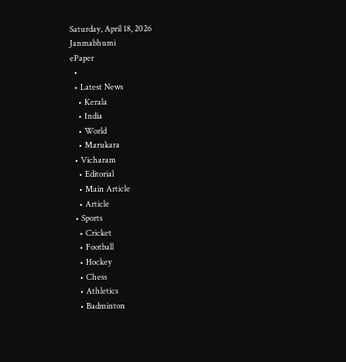Saturday, April 18, 2026
Janmabhumi
ePaper
  •
  • Latest News
    • Kerala
    • India
    • World
    • Marukara
  • Vicharam
    • Editorial
    • Main Article
    • Article
  • Sports
    • Cricket
    • Football
    • Hockey
    • Chess
    • Athletics
    • Badminton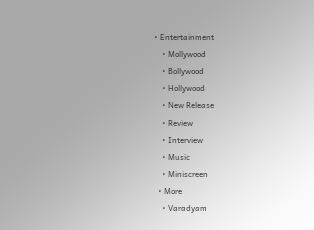• Entertainment
    • Mollywood
    • Bollywood
    • Hollywood
    • New Release
    • Review
    • Interview
    • Music
    • Miniscreen
  • More
    • Varadyam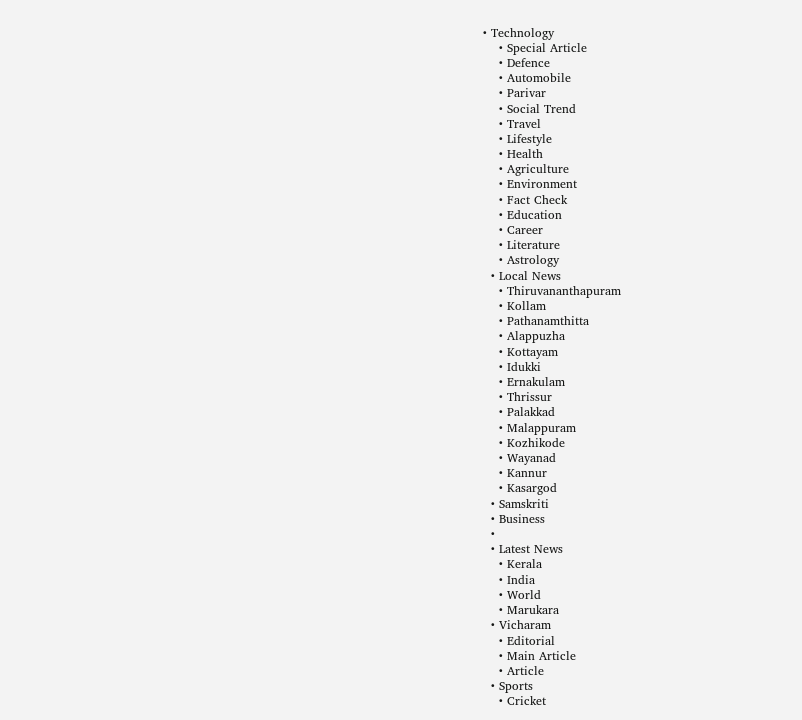• Technology
    • Special Article
    • Defence
    • Automobile
    • Parivar
    • Social Trend
    • Travel
    • Lifestyle
    • Health
    • Agriculture
    • Environment
    • Fact Check
    • Education
    • Career
    • Literature
    • Astrology
  • Local News
    • Thiruvananthapuram
    • Kollam
    • Pathanamthitta
    • Alappuzha
    • Kottayam
    • Idukki
    • Ernakulam
    • Thrissur
    • Palakkad
    • Malappuram
    • Kozhikode
    • Wayanad
    • Kannur
    • Kasargod
  • Samskriti
  • Business
  •
  • Latest News
    • Kerala
    • India
    • World
    • Marukara
  • Vicharam
    • Editorial
    • Main Article
    • Article
  • Sports
    • Cricket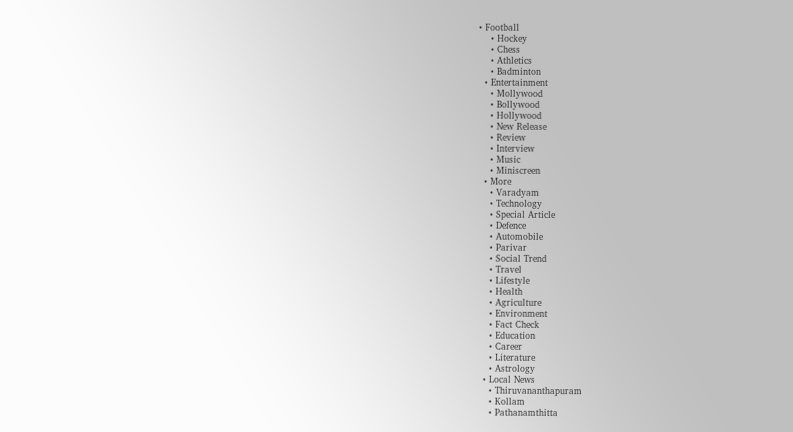• Football
    • Hockey
    • Chess
    • Athletics
    • Badminton
  • Entertainment
    • Mollywood
    • Bollywood
    • Hollywood
    • New Release
    • Review
    • Interview
    • Music
    • Miniscreen
  • More
    • Varadyam
    • Technology
    • Special Article
    • Defence
    • Automobile
    • Parivar
    • Social Trend
    • Travel
    • Lifestyle
    • Health
    • Agriculture
    • Environment
    • Fact Check
    • Education
    • Career
    • Literature
    • Astrology
  • Local News
    • Thiruvananthapuram
    • Kollam
    • Pathanamthitta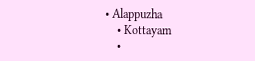• Alappuzha
    • Kottayam
    •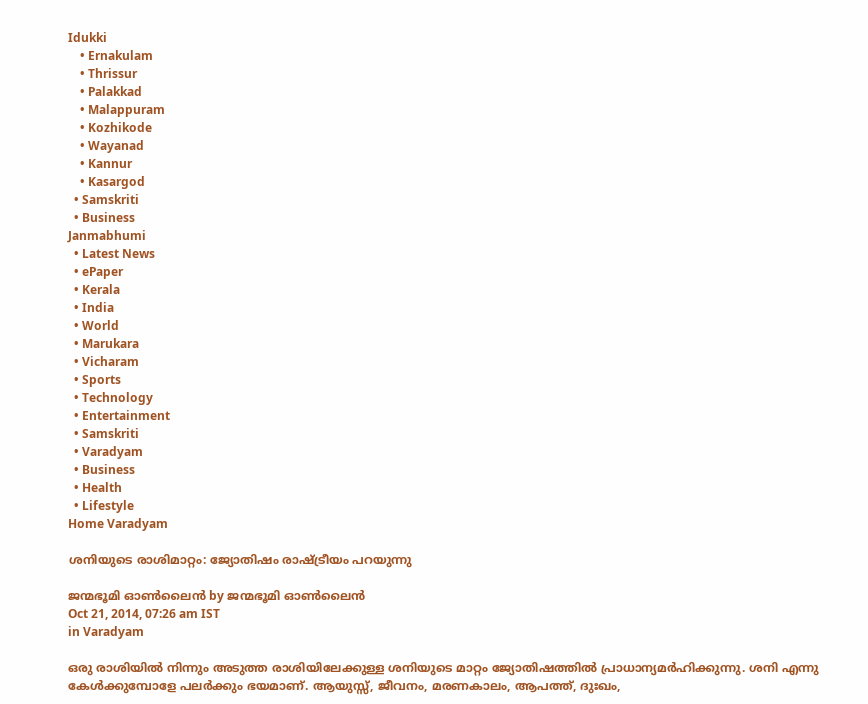Idukki
    • Ernakulam
    • Thrissur
    • Palakkad
    • Malappuram
    • Kozhikode
    • Wayanad
    • Kannur
    • Kasargod
  • Samskriti
  • Business
Janmabhumi
  • Latest News
  • ePaper
  • Kerala
  • India
  • World
  • Marukara
  • Vicharam
  • Sports
  • Technology
  • Entertainment
  • Samskriti
  • Varadyam
  • Business
  • Health
  • Lifestyle
Home Varadyam

ശനിയുടെ രാശിമാറ്റം: ജ്യോതിഷം രാഷ്‌ട്രീയം പറയുന്നു

ജന്മഭൂമി ഓണ്‍ലൈന്‍ by ജന്മഭൂമി ഓണ്‍ലൈന്‍
Oct 21, 2014, 07:26 am IST
in Varadyam

ഒരു രാശിയില്‍ നിന്നും അടുത്ത രാശിയിലേക്കുള്ള ശനിയുടെ മാറ്റം ജ്യോതിഷത്തില്‍ പ്രാധാന്യമര്‍ഹിക്കുന്നു. ശനി എന്നു കേള്‍ക്കുമ്പോളേ പലര്‍ക്കും ഭയമാണ്. ആയുസ്സ്, ജീവനം, മരണകാലം, ആപത്ത്, ദുഃഖം,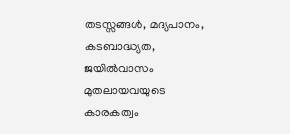തടസ്സങ്ങള്‍, മദ്യപാനം, കടബാദ്ധ്യത, ജയില്‍വാസം മുതലായവയുടെ കാരകത്വം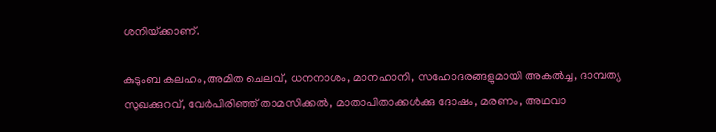ശനിയ്‌ക്കാണ്.

കുടുംബ കലഹം,അമിത ചെലവ്, ധനനാശം, മാനഹാനി, സഹോദരങ്ങളുമായി അകല്‍ച്ച, ദാമ്പത്യ സുഖക്കുറവ്, വേര്‍പിരിഞ്ഞ് താമസിക്കല്‍, മാതാപിതാക്കള്‍ക്കു ദോഷം, മരണം, അഥവാ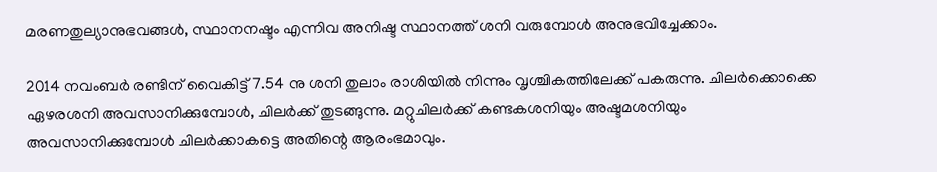മരണതുല്യാനുഭവങ്ങള്‍, സ്ഥാനനഷ്ടം എന്നിവ അനിഷ്ട സ്ഥാനത്ത് ശനി വരുമ്പോള്‍ അനുഭവിച്ചേക്കാം.

2014 നവംബര്‍ രണ്ടിന് വൈകിട്ട് 7.54 നു ശനി തുലാം രാശിയില്‍ നിന്നും വൃശ്ചികത്തിലേക്ക് പകരുന്നു. ചിലര്‍ക്കൊക്കെ ഏഴരശനി അവസാനിക്കുമ്പോള്‍, ചിലര്‍ക്ക് തുടങ്ങുന്നു. മറ്റുചിലര്‍ക്ക് കണ്ടകശനിയും അഷ്ടമശനിയും അവസാനിക്കുമ്പോള്‍ ചിലര്‍ക്കാകട്ടെ അതിന്റെ ആരംഭമാവും.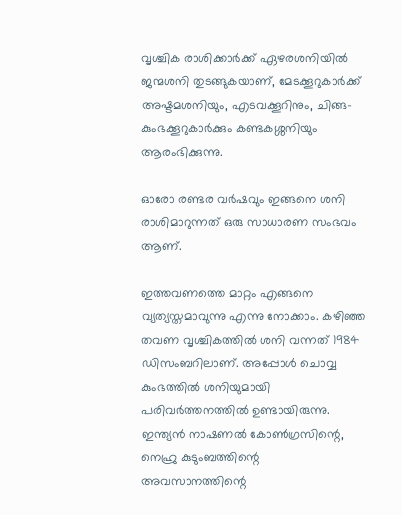വൃശ്ചിക രാശിക്കാര്‍ക്ക് ഏഴരശനിയില്‍ ജന്മശനി തുടങ്ങുകയാണ്, മേടക്കൂറുകാര്‍ക്ക് അഷ്ടമശനിയും, എടവക്കൂറിനും, ചിങ്ങ-കുംഭക്കൂറുകാര്‍ക്കും കണ്ടകശ്ശനിയും ആരംഭിക്കുന്നു.

ഓരോ രണ്ടര വര്‍ഷവും ഇങ്ങനെ ശനി രാശിമാറുന്നത് ഒരു സാധാരണ സംഭവം ആണ്.

ഇത്തവണത്തെ മാറ്റം എങ്ങനെ വ്യത്യസ്തമാവുന്നു എന്നു നോക്കാം. കഴിഞ്ഞ തവണ വൃശ്ചികത്തില്‍ ശനി വന്നത് 1984 ഡിസംബറിലാണ്. അപ്പോള്‍ ചൊവ്വ കുംഭത്തില്‍ ശനിയുമായി പരിവര്‍ത്തനത്തില്‍ ഉണ്ടായിരുന്നു. ഇന്ത്യന്‍ നാഷണല്‍ കോണ്‍ഗ്രസിന്റെ, നെഹ്രു കുടുംബത്തിന്റെ അവസാനത്തിന്റെ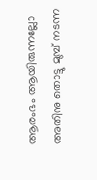ആരംഭം ആയിരുന്നല്ലോ അതിനു തൊട്ടു മുമ്പ് നടന്ന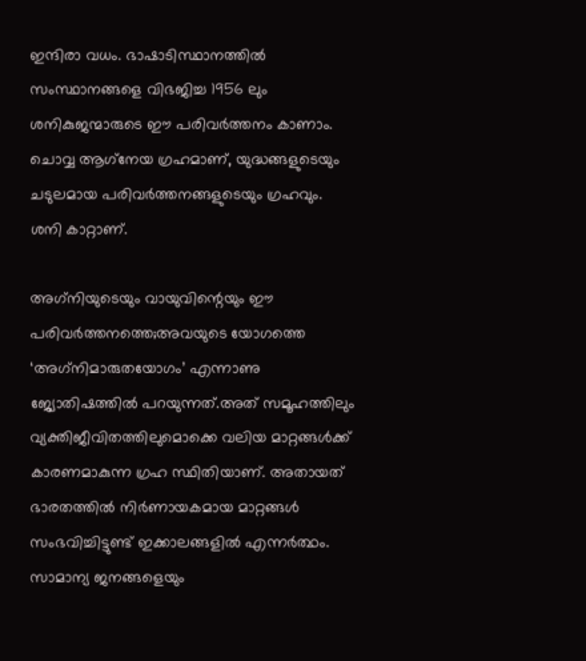ഇന്ദിരാ വധം. ഭാഷാടിസ്ഥാനത്തില്‍ സംസ്ഥാനങ്ങളെ വിഭജിച്ച 1956 ലും ശനികുജന്മാരുടെ ഈ പരിവര്‍ത്തനം കാണാം. ചൊവ്വ ആഗ്‌നേയ ഗ്രഹമാണ്, യുദ്ധങ്ങളുടെയും ചടുലമായ പരിവര്‍ത്തനങ്ങളുടെയും ഗ്രഹവും. ശനി കാറ്റാണ്.

അഗ്‌നിയുടെയും വായുവിന്റെയും ഈ പരിവര്‍ത്തനത്തെ;അവയുടെ യോഗത്തെ ‘അഗ്‌നിമാരുതയോഗം’ എന്നാണു ജ്യോതിഷത്തില്‍ പറയുന്നത്.അത് സമൂഹത്തിലും വ്യക്തിജീവിതത്തിലുമൊക്കെ വലിയ മാറ്റങ്ങള്‍ക്ക് കാരണമാകുന്ന ഗ്രഹ സ്ഥിതിയാണ്. അതായത് ഭാരതത്തില്‍ നിര്‍ണായകമായ മാറ്റങ്ങള്‍ സംഭവിച്ചിട്ടുണ്ട് ഇക്കാലങ്ങളില്‍ എന്നര്‍ത്ഥം. സാമാന്യ ജനങ്ങളെയും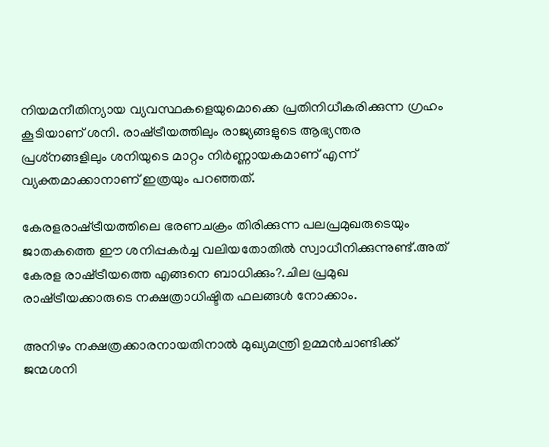നിയമനീതിന്യായ വ്യവസ്ഥകളെയുമൊക്കെ പ്രതിനിധീകരിക്കുന്ന ഗ്രഹം കൂടിയാണ് ശനി. രാഷ്‌ട്രീയത്തിലും രാജ്യങ്ങളുടെ ആഭ്യന്തര പ്രശ്‌നങ്ങളിലും ശനിയുടെ മാറ്റം നിര്‍ണ്ണായകമാണ് എന്ന് വ്യക്തമാക്കാനാണ് ഇത്രയും പറഞ്ഞത്.

കേരളരാഷ്‌ട്രീയത്തിലെ ഭരണചക്രം തിരിക്കുന്ന പലപ്രമുഖരുടെയും ജാതകത്തെ ഈ ശനിപ്പകര്‍ച്ച വലിയതോതില്‍ സ്വാധീനിക്കുന്നുണ്ട്.അത് കേരള രാഷ്‌ട്രീയത്തെ എങ്ങനെ ബാധിക്കും?.ചില പ്രമുഖ രാഷ്‌ട്രീയക്കാരുടെ നക്ഷത്രാധിഷ്ടിത ഫലങ്ങള്‍ നോക്കാം.

അനിഴം നക്ഷത്രക്കാരനായതിനാല്‍ മുഖ്യമന്ത്രി ഉമ്മന്‍ചാണ്ടിക്ക് ജന്മശനി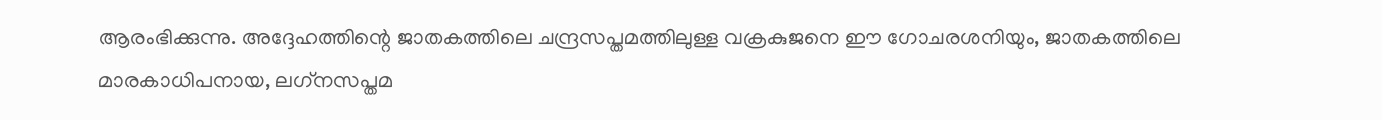ആരംഭിക്കുന്നു. അദ്ദേഹത്തിന്റെ ജാതകത്തിലെ ചന്ദ്രസപ്തമത്തിലുള്ള വക്രകുജനെ ഈ ഗോചരശനിയും, ജാതകത്തിലെ മാരകാധിപനായ, ലഗ്‌നസപ്തമ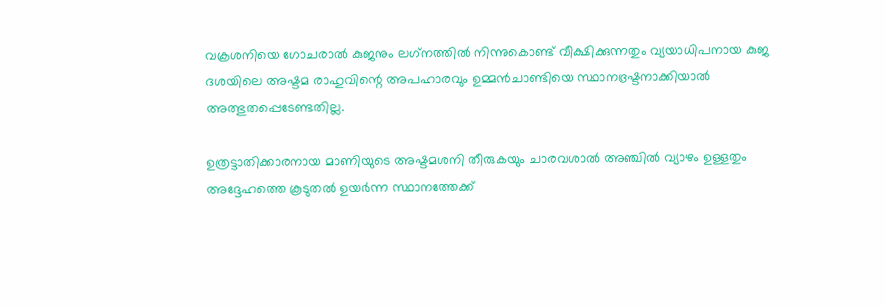വക്രശനിയെ ഗോചരാല്‍ കുജനും ലഗ്‌നത്തില്‍ നിന്നുകൊണ്ട് വീക്ഷിക്കുന്നതും വ്യയാധിപനായ കുജ ദശയിലെ അഷ്ടമ രാഹുവിന്റെ അപഹാരവും ഉമ്മന്‍ചാണ്ടിയെ സ്ഥാനഭ്രഷ്ടനാക്കിയാല്‍ അത്ഭുതപ്പെടേണ്ടതില്ല.

ഉത്രട്ടാതിക്കാരനായ മാണിയുടെ അഷ്ടമശനി തീരുകയും ചാരവശാല്‍ അഞ്ചില്‍ വ്യാഴം ഉള്ളതും അദ്ദേഹത്തെ കൂടുതല്‍ ഉയര്‍ന്ന സ്ഥാനത്തേക്ക്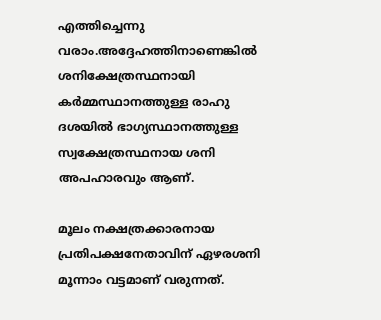എത്തിച്ചെന്നു വരാം.അദ്ദേഹത്തിനാണെങ്കില്‍ ശനിക്ഷേത്രസ്ഥനായി കര്‍മ്മസ്ഥാനത്തുള്ള രാഹു ദശയില്‍ ഭാഗ്യസ്ഥാനത്തുള്ള സ്വക്ഷേത്രസ്ഥനായ ശനി അപഹാരവും ആണ്.

മൂലം നക്ഷത്രക്കാരനായ പ്രതിപക്ഷനേതാവിന് ഏഴരശനി മൂന്നാം വട്ടമാണ് വരുന്നത്.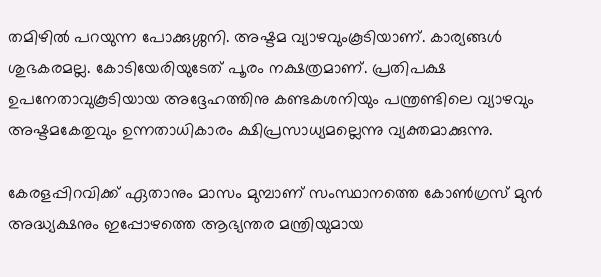തമിഴില്‍ പറയുന്ന പോക്കുശ്ശനി. അഷ്ടമ വ്യാഴവുംകൂടിയാണ്. കാര്യങ്ങള്‍ ശുഭകരമല്ല. കോടിയേരിയുടേത് പൂരം നക്ഷത്രമാണ്. പ്രതിപക്ഷ ഉപനേതാവുകൂടിയായ അദ്ദേഹത്തിനു കണ്ടകശനിയും പന്ത്രണ്ടിലെ വ്യാഴവും അഷ്ടമകേതുവും ഉന്നതാധികാരം ക്ഷിപ്രസാധ്യമല്ലെന്നു വ്യക്തമാക്കുന്നു.

കേരളപ്പിറവിക്ക് ഏതാനും മാസം മുമ്പാണ് സംസ്ഥാനത്തെ കോണ്‍ഗ്രസ് മുന്‍ അദ്ധ്യക്ഷനും ഇപ്പോഴത്തെ ആഭ്യന്തര മന്ത്രിയുമായ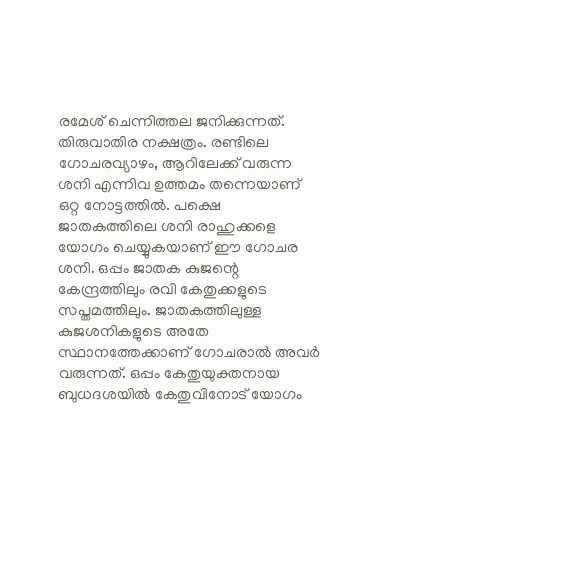രമേശ് ചെന്നിത്തല ജനിക്കുന്നത്. തിരുവാതിര നക്ഷത്രം. രണ്ടിലെ ഗോചരവ്യാഴം, ആറിലേക്ക് വരുന്ന ശനി എന്നിവ ഉത്തമം തന്നെയാണ് ഒറ്റ നോട്ടത്തില്‍. പക്ഷെ ജാതകത്തിലെ ശനി രാഹുക്കളെ യോഗം ചെയ്യുകയാണ് ഈ ഗോചര ശനി. ഒപ്പം ജാതക കുജന്റെ കേന്ദ്രത്തിലും രവി കേതുക്കളുടെ സപ്തമത്തിലും. ജാതകത്തിലുള്ള കുജശനികളുടെ അതേ സ്ഥാനത്തേക്കാണ് ഗോചരാല്‍ അവര്‍ വരുന്നത്. ഒപ്പം കേതുയുക്തനായ ബുധദശയില്‍ കേതുവിനോട് യോഗം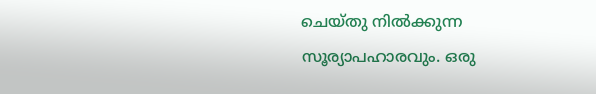ചെയ്തു നില്‍ക്കുന്ന സൂര്യാപഹാരവും. ഒരു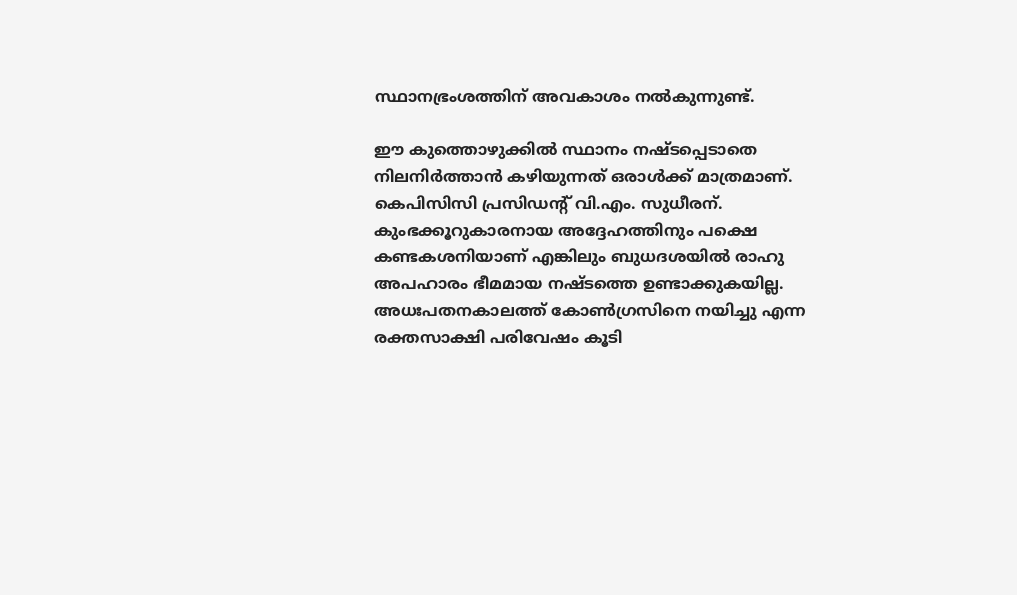സ്ഥാനഭ്രംശത്തിന് അവകാശം നല്‍കുന്നുണ്ട്.

ഈ കുത്തൊഴുക്കില്‍ സ്ഥാനം നഷ്ടപ്പെടാതെ നിലനിര്‍ത്താന്‍ കഴിയുന്നത് ഒരാള്‍ക്ക് മാത്രമാണ്. കെപിസിസി പ്രസിഡന്റ് വി.എം. സുധീരന്. കുംഭക്കൂറുകാരനായ അദ്ദേഹത്തിനും പക്ഷെ കണ്ടകശനിയാണ് എങ്കിലും ബുധദശയില്‍ രാഹു അപഹാരം ഭീമമായ നഷ്ടത്തെ ഉണ്ടാക്കുകയില്ല. അധഃപതനകാലത്ത് കോണ്‍ഗ്രസിനെ നയിച്ചു എന്ന രക്തസാക്ഷി പരിവേഷം കൂടി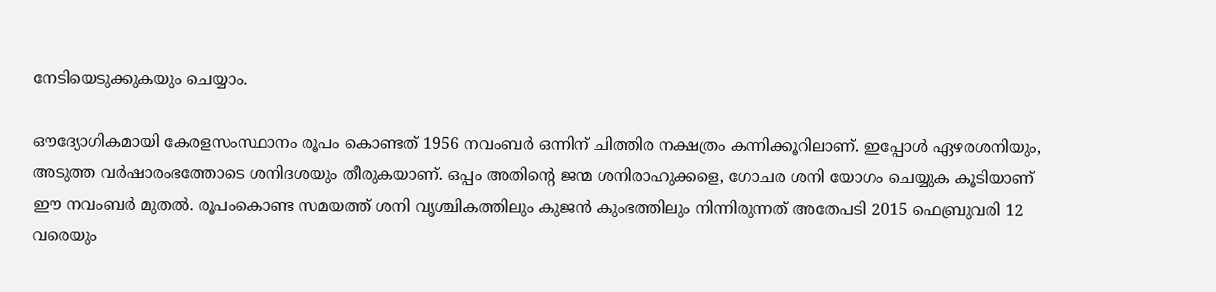നേടിയെടുക്കുകയും ചെയ്യാം.

ഔദ്യോഗികമായി കേരളസംസ്ഥാനം രൂപം കൊണ്ടത് 1956 നവംബര്‍ ഒന്നിന് ചിത്തിര നക്ഷത്രം കന്നിക്കൂറിലാണ്. ഇപ്പോള്‍ ഏഴരശനിയും, അടുത്ത വര്‍ഷാരംഭത്തോടെ ശനിദശയും തീരുകയാണ്. ഒപ്പം അതിന്റെ ജന്മ ശനിരാഹുക്കളെ, ഗോചര ശനി യോഗം ചെയ്യുക കൂടിയാണ് ഈ നവംബര്‍ മുതല്‍. രൂപംകൊണ്ട സമയത്ത് ശനി വൃശ്ചികത്തിലും കുജന്‍ കുംഭത്തിലും നിന്നിരുന്നത് അതേപടി 2015 ഫെബ്രുവരി 12 വരെയും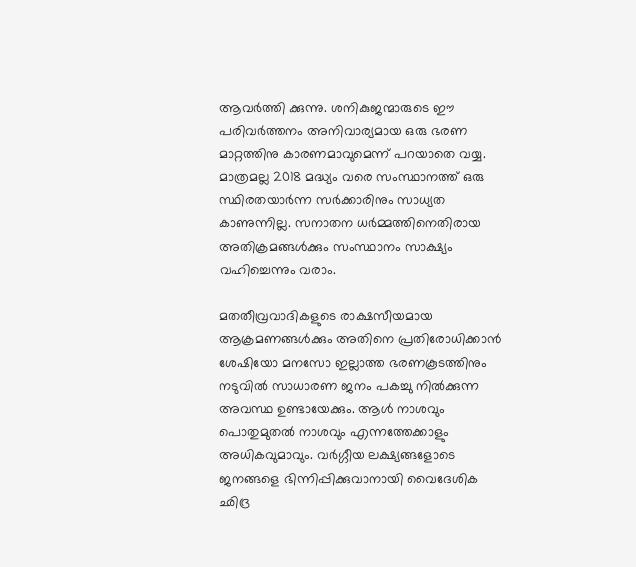ആവര്‍ത്തി ക്കുന്നു. ശനികുജന്മാരുടെ ഈ പരിവര്‍ത്തനം അനിവാര്യമായ ഒരു ഭരണ മാറ്റത്തിനു കാരണമാവുമെന്ന് പറയാതെ വയ്യ. മാത്രമല്ല 2018 മദ്ധ്യം വരെ സംസ്ഥാനത്ത് ഒരു സ്ഥിരതയാര്‍ന്ന സര്‍ക്കാരിനും സാധ്യത കാണുന്നില്ല. സനാതന ധര്‍മ്മത്തിനെതിരായ അതിക്രമങ്ങള്‍ക്കും സംസ്ഥാനം സാക്ഷ്യം വഹിച്ചെന്നും വരാം.

മതതീവ്രവാദികളുടെ രാക്ഷസീയമായ ആക്രമണങ്ങള്‍ക്കും അതിനെ പ്രതിരോധിക്കാന്‍ ശേഷിയോ മനസോ ഇല്ലാത്ത ഭരണകൂടത്തിനും നടുവില്‍ സാധാരണ ജനം പകച്ചു നില്‍ക്കുന്ന അവസ്ഥ ഉണ്ടായേക്കും. ആള്‍ നാശവും പൊതുമുതല്‍ നാശവും എന്നത്തേക്കാളും അധികവുമാവും. വര്‍ഗ്ഗീയ ലക്ഷ്യങ്ങളോടെ ജനങ്ങളെ ഭിന്നിപ്പിക്കുവാനായി വൈദേശിക ഛിദ്ര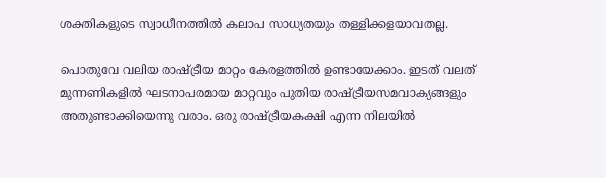ശക്തികളുടെ സ്വാധീനത്തില്‍ കലാപ സാധ്യതയും തള്ളിക്കളയാവതല്ല.

പൊതുവേ വലിയ രാഷ്‌ട്രീയ മാറ്റം കേരളത്തില്‍ ഉണ്ടായേക്കാം. ഇടത് വലത് മുന്നണികളില്‍ ഘടനാപരമായ മാറ്റവും പുതിയ രാഷ്‌ട്രീയസമവാക്യങ്ങളും അതുണ്ടാക്കിയെന്നു വരാം. ഒരു രാഷ്‌ട്രീയകക്ഷി എന്ന നിലയില്‍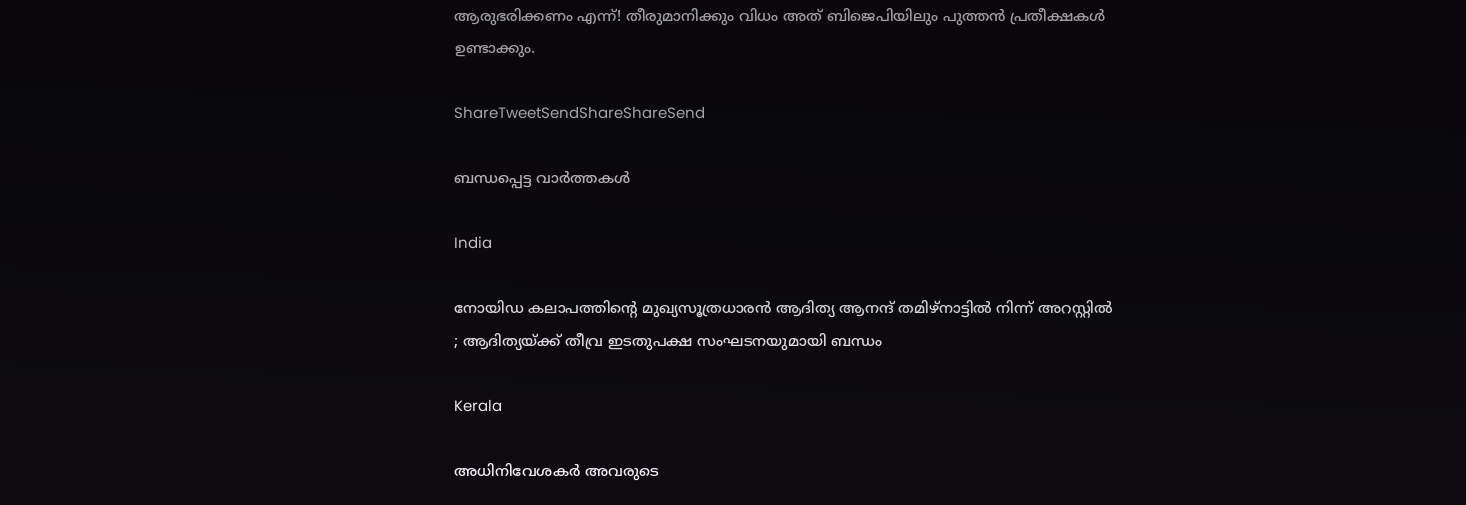ആരുഭരിക്കണം എന്ന്! തീരുമാനിക്കും വിധം അത് ബിജെപിയിലും പുത്തന്‍ പ്രതീക്ഷകള്‍ ഉണ്ടാക്കും.

ShareTweetSendShareShareSend

ബന്ധപ്പെട്ട വാര്‍ത്തകള്‍

India

നോയിഡ കലാപത്തിന്റെ മുഖ്യസൂത്രധാരൻ ആദിത്യ ആനന്ദ് തമിഴ്‌നാട്ടിൽ നിന്ന് അറസ്റ്റിൽ ; ആദിത്യയ്‌ക്ക് തീവ്ര ഇടതുപക്ഷ സംഘടനയുമായി ബന്ധം

Kerala

അധിനിവേശകര്‍ അവരുടെ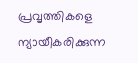പ്രവൃത്തികളെ ന്യായീകരിക്കുന്ന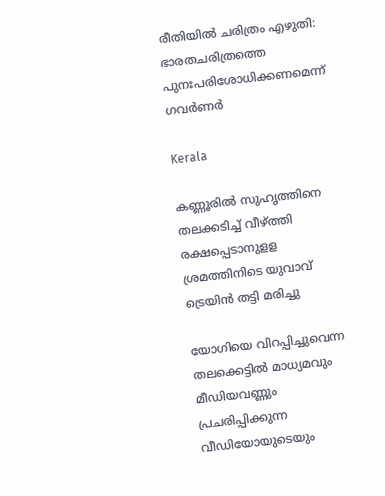രീതിയില്‍ ചരിത്രം എഴുതി: ഭാരതചരിത്രത്തെ പുനഃപരിശോധിക്കണമെന്ന് ഗവര്‍ണര്‍

Kerala

കണ്ണൂരില്‍ സുഹൃത്തിനെ തലക്കടിച്ച് വീഴ്‌ത്തി രക്ഷപ്പെടാനുളള ശ്രമത്തിനിടെ യുവാവ് ട്രെയിന്‍ തട്ടി മരിച്ചു

യോഗിയെ വിറപ്പിച്ചുവെന്ന തലക്കെട്ടില്‍ മാധ്യമവും മീഡിയവണ്ണും പ്രചരിപ്പിക്കുന്ന വീഡിയോയുടെയും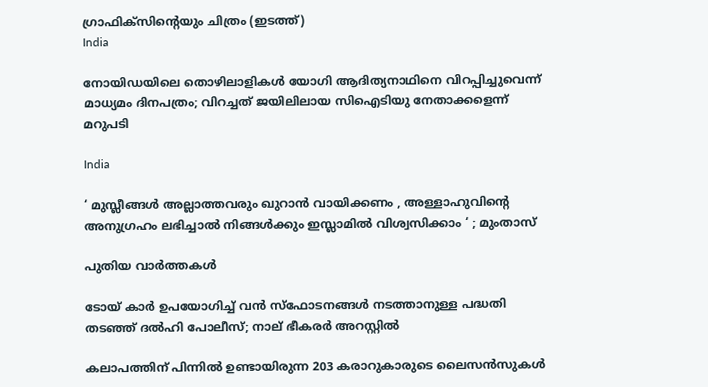ഗ്രാഫിക്സിന്‍റെയും ചിത്രം (ഇടത്ത്)
India

നോയിഡയിലെ തൊഴിലാളികള്‍ യോഗി ആദിത്യനാഥിനെ വിറപ്പിച്ചുവെന്ന് മാധ്യമം ദിനപത്രം; വിറച്ചത് ജയിലിലായ സിഐടിയു നേതാക്കളെന്ന് മറുപടി

India

‘ മുസ്ലീങ്ങൾ അല്ലാത്തവരും ഖുറാൻ വായിക്കണം , അള്ളാഹുവിന്റെ അനുഗ്രഹം ലഭിച്ചാൽ നിങ്ങൾക്കും ഇസ്ലാമിൽ വിശ്വസിക്കാം ‘ ; മുംതാസ്

പുതിയ വാര്‍ത്തകള്‍

ടോയ് കാർ ഉപയോഗിച്ച് വൻ സ്ഫോടനങ്ങൾ നടത്താനുള്ള പദ്ധതി തടഞ്ഞ് ദൽഹി പോലീസ്; നാല് ഭീകരർ അറസ്റ്റിൽ

കലാപത്തിന് പിന്നിൽ ഉണ്ടായിരുന്ന 203 കരാറുകാരുടെ ലൈസൻസുകൾ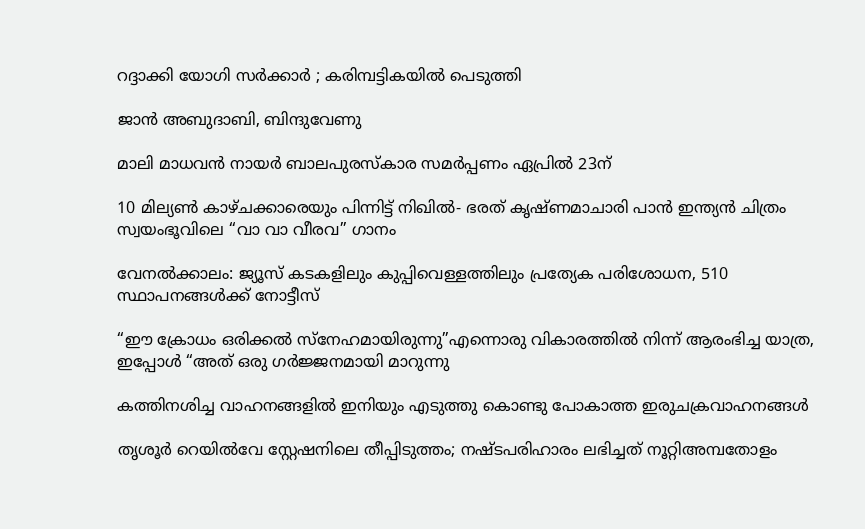റദ്ദാക്കി യോഗി സർക്കാർ ; കരിമ്പട്ടികയിൽ പെടുത്തി

ജാൻ അബുദാബി, ബിന്ദുവേണു

മാലി മാധവൻ നായർ ബാലപുരസ്കാര സമർപ്പണം ഏപ്രിൽ 23ന്

10 മില്യൺ കാഴ്ചക്കാരെയും പിന്നിട്ട് നിഖിൽ- ഭരത് കൃഷ്ണമാചാരി പാൻ ഇന്ത്യൻ ചിത്രം സ്വയംഭൂവിലെ “വാ വാ വീരവ” ഗാനം

വേനല്‍ക്കാലം: ജ്യൂസ് കടകളിലും കുപ്പിവെള്ളത്തിലും പ്രത്യേക പരിശോധന, 510 സ്ഥാപനങ്ങള്‍ക്ക് നോട്ടീസ്

“ഈ ക്രോധം ഒരിക്കൽ സ്നേഹമായിരുന്നു”എന്നൊരു വികാരത്തിൽ നിന്ന് ആരംഭിച്ച യാത്ര, ഇപ്പോൾ “അത് ഒരു ഗർജ്ജനമായി മാറുന്നു

കത്തിനശിച്ച വാഹനങ്ങളില്‍ ഇനിയും എടുത്തു കൊണ്ടു പോകാത്ത ഇരുചക്രവാഹനങ്ങള്‍

തൃശൂര്‍ റെയില്‍വേ സ്റ്റേഷനിലെ തീപ്പിടുത്തം; നഷ്ടപരിഹാരം ലഭിച്ചത് നൂറ്റിഅമ്പതോളം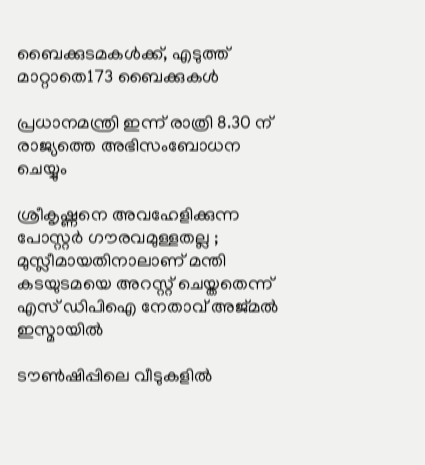ബൈക്കുടമകള്‍ക്ക്, എടുത്ത് മാറ്റാതെ173 ബൈക്കുകള്‍

പ്രധാനമന്ത്രി ഇന്ന് രാത്രി 8.30 ന് രാജ്യത്തെ അഭിസംബോധന ചെയ്യും

ശ്രീകൃഷ്ണനെ അവഹേളിക്കുന്ന പോസ്റ്റർ ഗൗരവമുള്ളതല്ല ; മുസ്ലീമായതിനാലാണ് മന്തി കടയുടമയെ അറസ്റ്റ് ചെയ്തതെന്ന് എസ് ഡിപിഐ നേതാവ് അജ്മൽ ഇസ്മായിൽ

ടൗണ്‍ഷിപ്പിലെ വീടുകളില്‍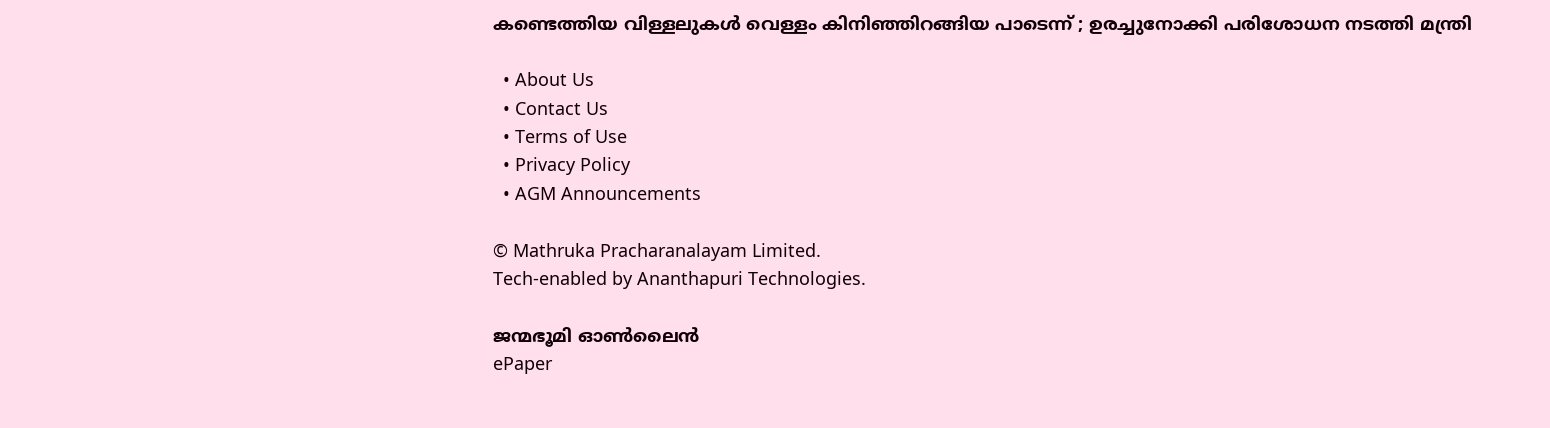കണ്ടെത്തിയ വിള്ളലുകൾ വെള്ളം കിനിഞ്ഞിറങ്ങിയ പാടെന്ന് ; ഉരച്ചുനോക്കി പരിശോധന നടത്തി മന്ത്രി

  • About Us
  • Contact Us
  • Terms of Use
  • Privacy Policy
  • AGM Announcements

© Mathruka Pracharanalayam Limited.
Tech-enabled by Ananthapuri Technologies.

ജന്മഭൂമി ഓണ്‍ലൈന്‍
ePaper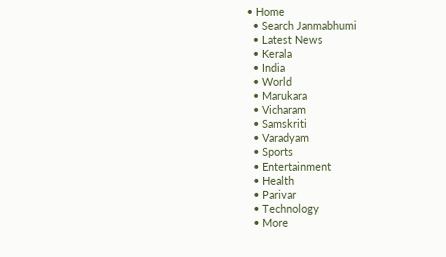• Home
  • Search Janmabhumi
  • Latest News
  • Kerala
  • India
  • World
  • Marukara
  • Vicharam
  • Samskriti
  • Varadyam
  • Sports
  • Entertainment
  • Health
  • Parivar
  • Technology
  • More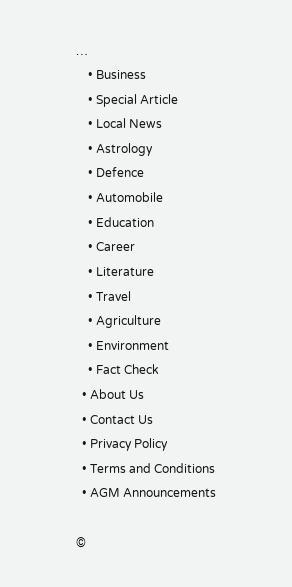…
    • Business
    • Special Article
    • Local News
    • Astrology
    • Defence
    • Automobile
    • Education
    • Career
    • Literature
    • Travel
    • Agriculture
    • Environment
    • Fact Check
  • About Us
  • Contact Us
  • Privacy Policy
  • Terms and Conditions
  • AGM Announcements

©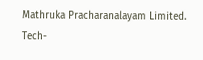Mathruka Pracharanalayam Limited.
Tech-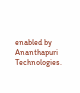enabled by Ananthapuri Technologies.